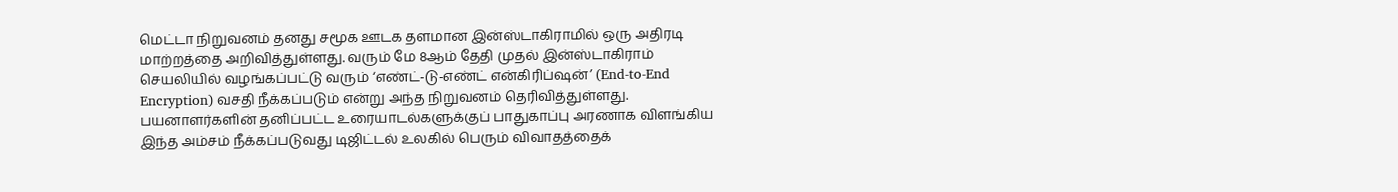மெட்டா நிறுவனம் தனது சமூக ஊடக தளமான இன்ஸ்டாகிராமில் ஒரு அதிரடி மாற்றத்தை அறிவித்துள்ளது. வரும் மே 8ஆம் தேதி முதல் இன்ஸ்டாகிராம் செயலியில் வழங்கப்பட்டு வரும் ‘எண்ட்-டு-எண்ட் என்கிரிப்ஷன்’ (End-to-End Encryption) வசதி நீக்கப்படும் என்று அந்த நிறுவனம் தெரிவித்துள்ளது. பயனாளர்களின் தனிப்பட்ட உரையாடல்களுக்குப் பாதுகாப்பு அரணாக விளங்கிய இந்த அம்சம் நீக்கப்படுவது டிஜிட்டல் உலகில் பெரும் விவாதத்தைக்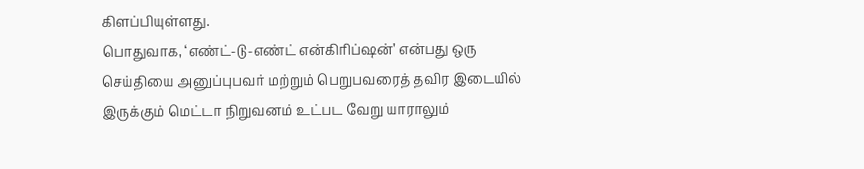கிளப்பியுள்ளது.
பொதுவாக, ‘எண்ட்-டு-எண்ட் என்கிரிப்ஷன்’ என்பது ஒரு செய்தியை அனுப்புபவர் மற்றும் பெறுபவரைத் தவிர இடையில் இருக்கும் மெட்டா நிறுவனம் உட்பட வேறு யாராலும்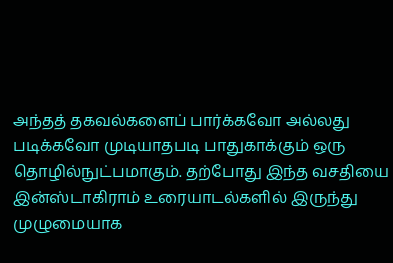அந்தத் தகவல்களைப் பார்க்கவோ அல்லது படிக்கவோ முடியாதபடி பாதுகாக்கும் ஒரு தொழில்நுட்பமாகும். தற்போது இந்த வசதியை இன்ஸ்டாகிராம் உரையாடல்களில் இருந்து முழுமையாக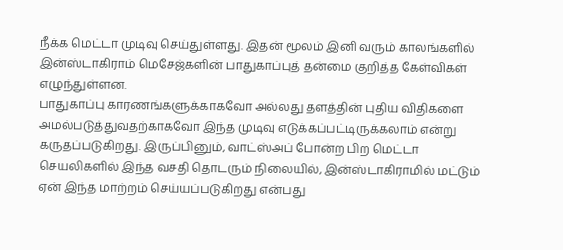நீக்க மெட்டா முடிவு செய்துள்ளது. இதன் மூலம் இனி வரும் காலங்களில் இன்ஸ்டாகிராம் மெசேஜ்களின் பாதுகாப்புத் தன்மை குறித்த கேள்விகள் எழுந்துள்ளன.
பாதுகாப்பு காரணங்களுக்காகவோ அல்லது தளத்தின் புதிய விதிகளை அமல்படுத்துவதற்காகவோ இந்த முடிவு எடுக்கப்பட்டிருக்கலாம் என்று கருதப்படுகிறது. இருப்பினும், வாட்ஸ்அப் போன்ற பிற மெட்டா செயலிகளில் இந்த வசதி தொடரும் நிலையில், இன்ஸ்டாகிராமில் மட்டும் ஏன் இந்த மாற்றம் செய்யப்படுகிறது என்பது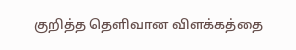குறித்த தெளிவான விளக்கத்தை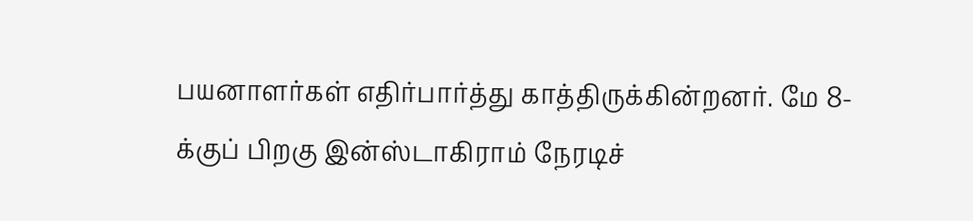பயனாளர்கள் எதிர்பார்த்து காத்திருக்கின்றனர். மே 8-க்குப் பிறகு இன்ஸ்டாகிராம் நேரடிச்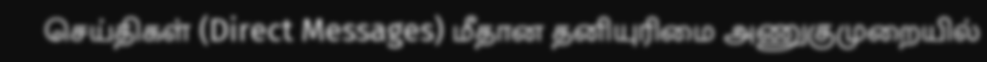செய்திகள் (Direct Messages) மீதான தனியுரிமை அணுகுமுறையில்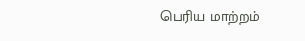பெரிய மாற்றம்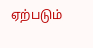ஏற்படும்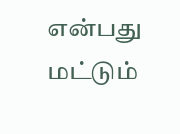என்பது மட்டும்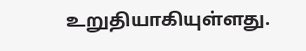உறுதியாகியுள்ளது.